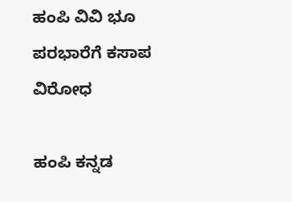ಹಂಪಿ ವಿವಿ ಭೂ ಪರಭಾರೆಗೆ ಕಸಾಪ ವಿರೋಧ

ಹಂಪಿ ಕನ್ನಡ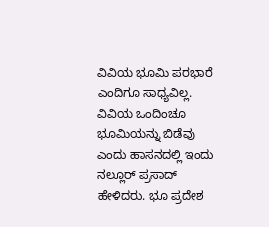ವಿವಿಯ ಭೂಮಿ ಪರಭಾರೆ ಎಂದಿಗೂ ಸಾಧ್ಯವಿಲ್ಲ. ವಿವಿಯ ಒಂದಿಂಚೂ ಭೂಮಿಯನ್ನು ಬಿಡೆವು ಎಂದು ಹಾಸನದಲ್ಲಿ ಇಂದು ನಲ್ಲೂರ್ ಪ್ರಸಾದ್ ಹೇಳಿದರು. ಭೂ ಪ್ರದೇಶ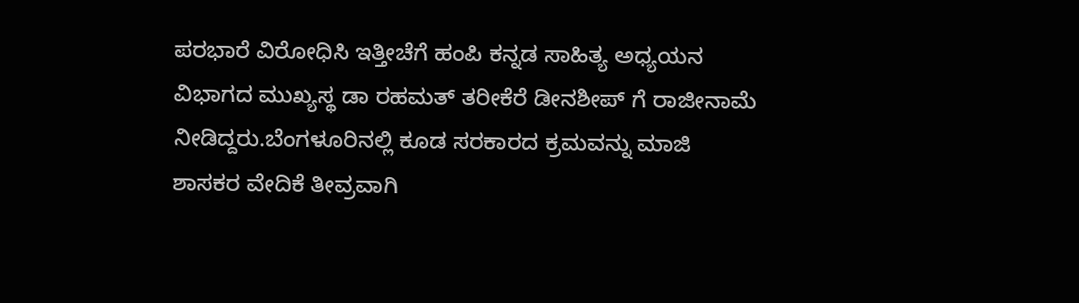ಪರಭಾರೆ ವಿರೋಧಿಸಿ ಇತ್ತೀಚೆಗೆ ಹಂಪಿ ಕನ್ನಡ ಸಾಹಿತ್ಯ ಅಧ್ಯಯನ ವಿಭಾಗದ ಮುಖ್ಯಸ್ಥ ಡಾ ರಹಮತ್ ತರೀಕೆರೆ ಡೀನಶೀಪ್ ಗೆ ರಾಜೀನಾಮೆ ನೀಡಿದ್ದರು.ಬೆಂಗಳೂರಿನಲ್ಲಿ ಕೂಡ ಸರಕಾರದ ಕ್ರಮವನ್ನು ಮಾಜಿ ಶಾಸಕರ ವೇದಿಕೆ ತೀವ್ರವಾಗಿ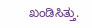ಖಂಡಿಸಿತ್ತು.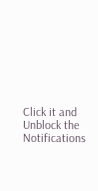Click it and Unblock the Notifications